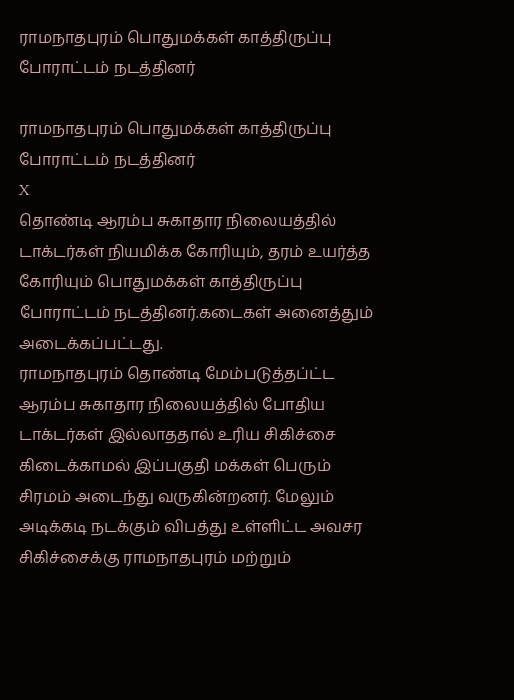ராமநாதபுரம் பொதுமக்கள் காத்திருப்பு போராட்டம் நடத்தினர்

ராமநாதபுரம் பொதுமக்கள் காத்திருப்பு போராட்டம் நடத்தினர்
X
தொண்டி ஆரம்ப சுகாதார நிலையத்தில் டாக்டர்கள் நியமிக்க கோரியும், தரம் உயர்த்த கோரியும் பொதுமக்கள் காத்திருப்பு போராட்டம் நடத்தினர்.கடைகள் அனைத்தும் அடைக்கப்பட்டது.
ராமநாதபுரம் தொண்டி மேம்படுத்தப்ட்ட ஆரம்ப சுகாதார நிலையத்தில் போதிய டாக்டர்கள் இல்லாததால் உரிய சிகிச்சை கிடைக்காமல் இப்பகுதி மக்கள் பெரும் சிரமம் அடைந்து வருகின்றனர். மேலும் அடிக்கடி நடக்கும் விபத்து உள்ளிட்ட அவசர சிகிச்சைக்கு ராமநாதபுரம் மற்றும்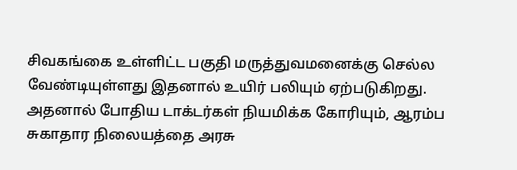சிவகங்கை உள்ளிட்ட பகுதி மருத்துவமனைக்கு செல்ல வேண்டியுள்ளது இதனால் உயிர் பலியும் ஏற்படுகிறது. அதனால் போதிய டாக்டர்கள் நியமிக்க கோரியும், ஆரம்ப சுகாதார நிலையத்தை அரசு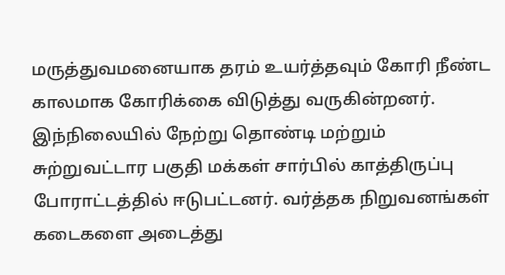மருத்துவமனையாக தரம் உயர்த்தவும் கோரி நீண்ட காலமாக கோரிக்கை விடுத்து வருகின்றனர். இந்நிலையில் நேற்று தொண்டி மற்றும் சுற்றுவட்டார பகுதி மக்கள் சார்பில் காத்திருப்பு போராட்டத்தில் ஈடுபட்டனர். வர்த்தக நிறுவனங்கள் கடைகளை அடைத்து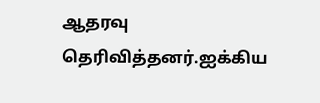ஆதரவு தெரிவித்தனர்.ஐக்கிய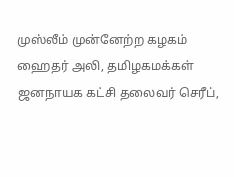முஸ்லீம் முன்னேற்ற கழகம் ஹைதர் அலி, தமிழகமக்கள் ஜனநாயக கட்சி தலைவர் செரீப்,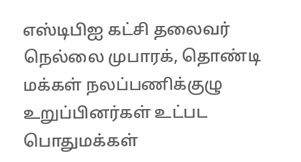எஸ்டிபிஐ கட்சி தலைவர் நெல்லை முபாரக், தொண்டி மக்கள் நலப்பணிக்குழு உறுப்பினர்கள் உட்பட பொதுமக்கள்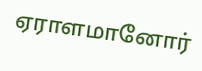ஏராளமானோர்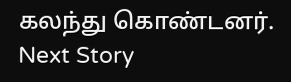கலந்து கொண்டனர்.
Next Story